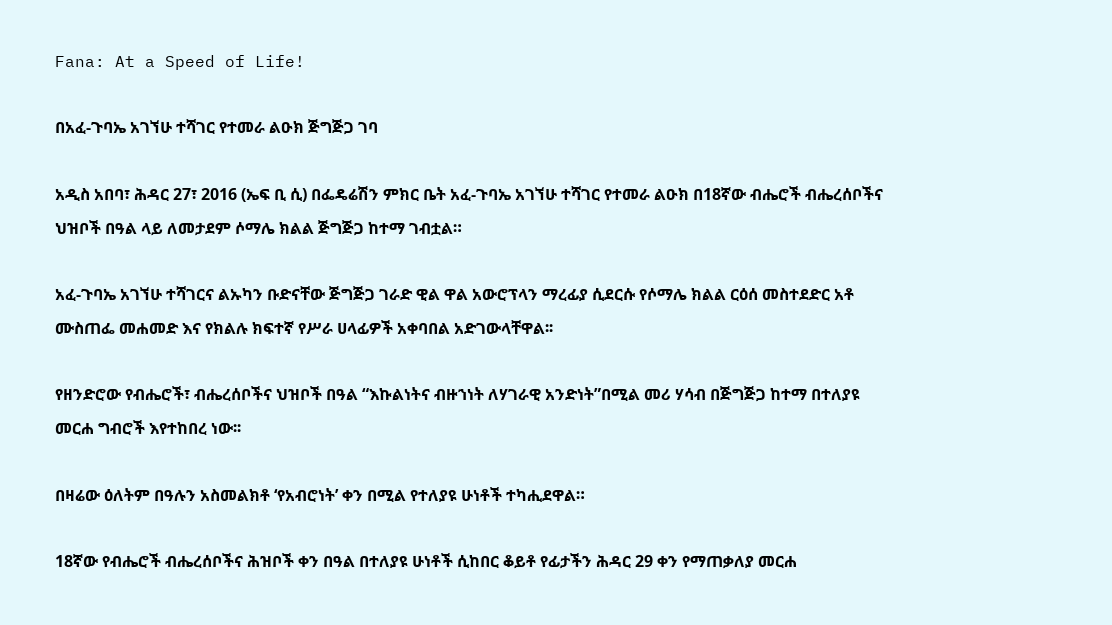Fana: At a Speed of Life!

በአፈ-ጉባኤ አገኘሁ ተሻገር የተመራ ልዑክ ጅግጅጋ ገባ

አዲስ አበባ፣ ሕዳር 27፣ 2016 (ኤፍ ቢ ሲ) በፌዴሬሽን ምክር ቤት አፈ-ጉባኤ አገኘሁ ተሻገር የተመራ ልዑክ በ18ኛው ብሔሮች ብሔረሰቦችና ህዝቦች በዓል ላይ ለመታደም ሶማሌ ክልል ጅግጅጋ ከተማ ገብቷል።

አፈ-ጉባኤ አገኘሁ ተሻገርና ልኡካን ቡድናቸው ጅግጅጋ ገራድ ዊል ዋል አውሮፕላን ማረፊያ ሲደርሱ የሶማሌ ክልል ርዕሰ መስተደድር አቶ ሙስጠፌ መሐመድ እና የክልሉ ክፍተኛ የሥራ ሀላፊዎች አቀባበል አድገውላቸዋል፡፡

የዘንድሮው የብሔሮች፣ ብሔረሰቦችና ህዝቦች በዓል “እኩልነትና ብዙኀነት ለሃገራዊ አንድነት”በሚል መሪ ሃሳብ በጅግጅጋ ከተማ በተለያዩ መርሐ ግብሮች እየተከበረ ነው፡፡

በዛሬው ዕለትም በዓሉን አስመልክቶ ‘የአብሮነት’ ቀን በሚል የተለያዩ ሁነቶች ተካሒደዋል።

18ኛው የብሔሮች ብሔረሰቦችና ሕዝቦች ቀን በዓል በተለያዩ ሁነቶች ሲከበር ቆይቶ የፊታችን ሕዳር 29 ቀን የማጠቃለያ መርሐ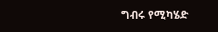ግብሩ የሚካሄድ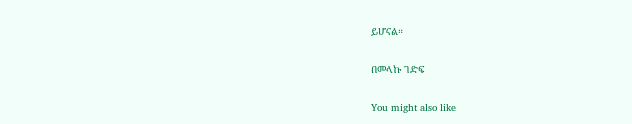ይሆናል።

በመላኩ ገድፍ

You might also like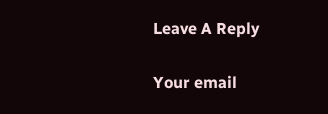Leave A Reply

Your email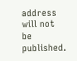address will not be published.